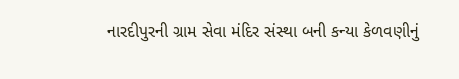નારદીપુરની ગ્રામ સેવા મંદિર સંસ્થા બની કન્યા કેળવણીનું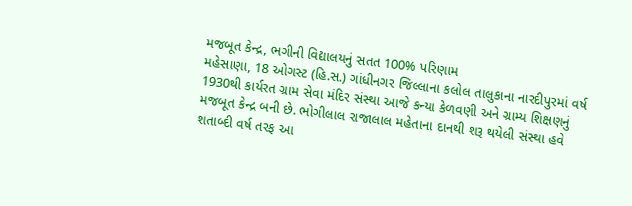મજબૂત કેન્દ્ર, ભગીની વિદ્યાલયનું સતત 100% પરિણામ
મહેસાણા, 18 ઓગસ્ટ (હિ.સ.) ગાંધીનગર જિલ્લાના કલોલ તાલુકાના નારદીપુરમાં વર્ષ 1930થી કાર્યરત ગ્રામ સેવા મંદિર સંસ્થા આજે કન્યા કેળવણી અને ગ્રામ્ય શિક્ષણનું મજબૂત કેન્દ્ર બની છે. ભોગીલાલ રાજાલાલ મહેતાના દાનથી શરૂ થયેલી સંસ્થા હવે શતાબ્દી વર્ષ તરફ આ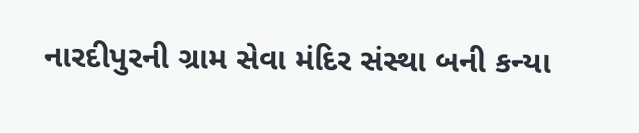નારદીપુરની ગ્રામ સેવા મંદિર સંસ્થા બની કન્યા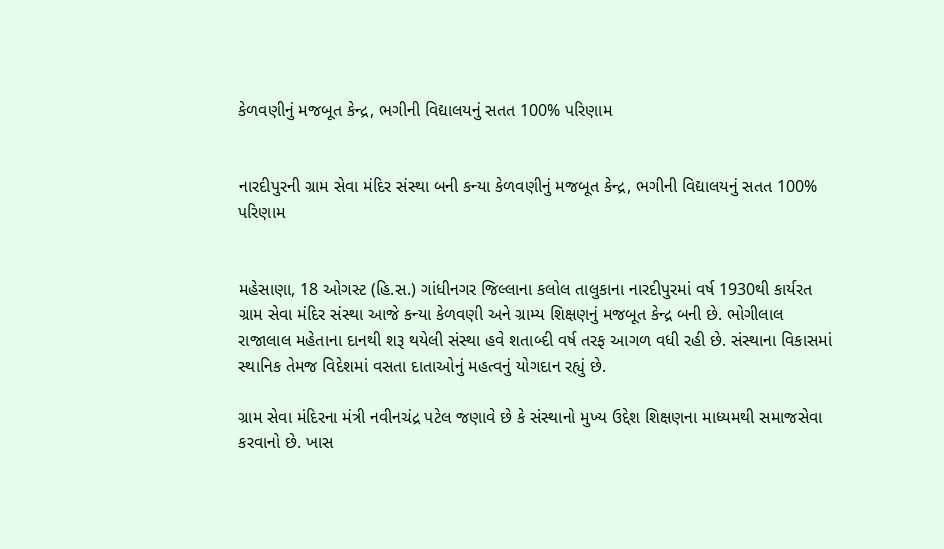કેળવણીનું મજબૂત કેન્દ્ર, ભગીની વિદ્યાલયનું સતત 100% પરિણામ


નારદીપુરની ગ્રામ સેવા મંદિર સંસ્થા બની કન્યા કેળવણીનું મજબૂત કેન્દ્ર, ભગીની વિદ્યાલયનું સતત 100% પરિણામ


મહેસાણા, 18 ઓગસ્ટ (હિ.સ.) ગાંધીનગર જિલ્લાના કલોલ તાલુકાના નારદીપુરમાં વર્ષ 1930થી કાર્યરત ગ્રામ સેવા મંદિર સંસ્થા આજે કન્યા કેળવણી અને ગ્રામ્ય શિક્ષણનું મજબૂત કેન્દ્ર બની છે. ભોગીલાલ રાજાલાલ મહેતાના દાનથી શરૂ થયેલી સંસ્થા હવે શતાબ્દી વર્ષ તરફ આગળ વધી રહી છે. સંસ્થાના વિકાસમાં સ્થાનિક તેમજ વિદેશમાં વસતા દાતાઓનું મહત્વનું યોગદાન રહ્યું છે.

ગ્રામ સેવા મંદિરના મંત્રી નવીનચંદ્ર પટેલ જણાવે છે કે સંસ્થાનો મુખ્ય ઉદ્દેશ શિક્ષણના માધ્યમથી સમાજસેવા કરવાનો છે. ખાસ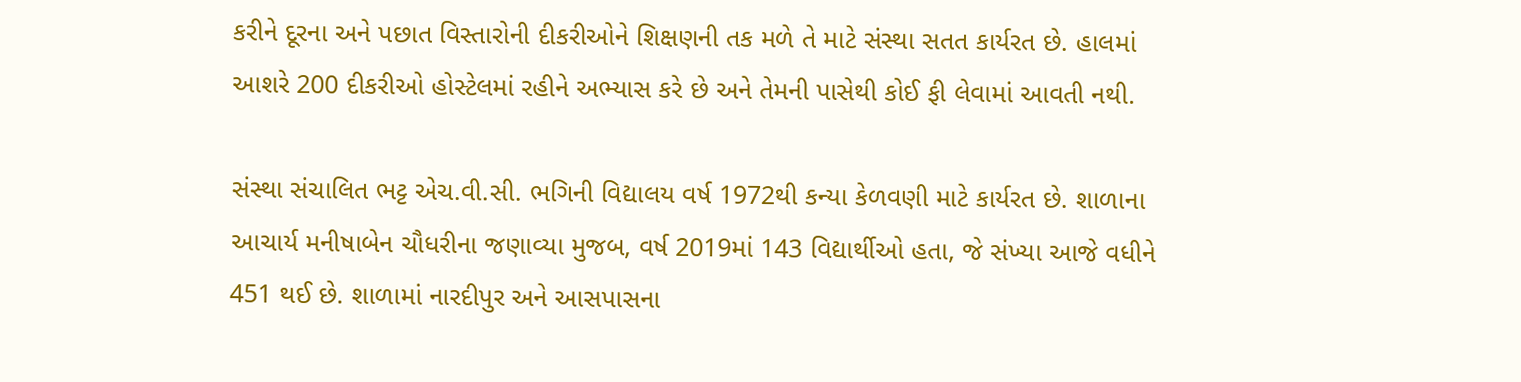કરીને દૂરના અને પછાત વિસ્તારોની દીકરીઓને શિક્ષણની તક મળે તે માટે સંસ્થા સતત કાર્યરત છે. હાલમાં આશરે 200 દીકરીઓ હોસ્ટેલમાં રહીને અભ્યાસ કરે છે અને તેમની પાસેથી કોઈ ફી લેવામાં આવતી નથી.

સંસ્થા સંચાલિત ભટ્ટ એચ.વી.સી. ભગિની વિદ્યાલય વર્ષ 1972થી કન્યા કેળવણી માટે કાર્યરત છે. શાળાના આચાર્ય મનીષાબેન ચૌધરીના જણાવ્યા મુજબ, વર્ષ 2019માં 143 વિદ્યાર્થીઓ હતા, જે સંખ્યા આજે વધીને 451 થઈ છે. શાળામાં નારદીપુર અને આસપાસના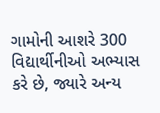ગામોની આશરે 300 વિદ્યાર્થીનીઓ અભ્યાસ કરે છે, જ્યારે અન્ય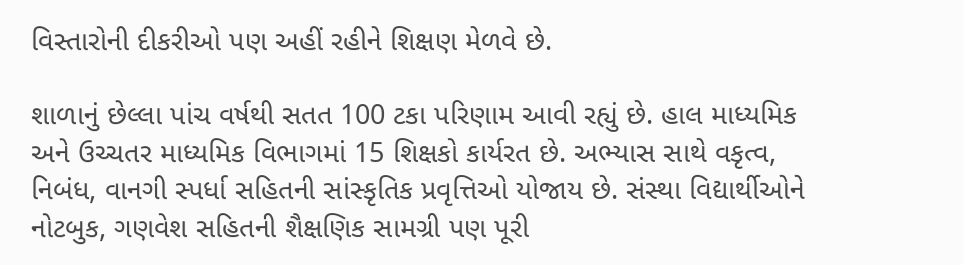વિસ્તારોની દીકરીઓ પણ અહીં રહીને શિક્ષણ મેળવે છે.

શાળાનું છેલ્લા પાંચ વર્ષથી સતત 100 ટકા પરિણામ આવી રહ્યું છે. હાલ માધ્યમિક અને ઉચ્ચતર માધ્યમિક વિભાગમાં 15 શિક્ષકો કાર્યરત છે. અભ્યાસ સાથે વકૃત્વ, નિબંધ, વાનગી સ્પર્ધા સહિતની સાંસ્કૃતિક પ્રવૃત્તિઓ યોજાય છે. સંસ્થા વિદ્યાર્થીઓને નોટબુક, ગણવેશ સહિતની શૈક્ષણિક સામગ્રી પણ પૂરી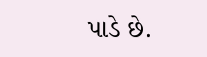પાડે છે.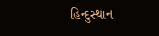હિન્દુસ્થાન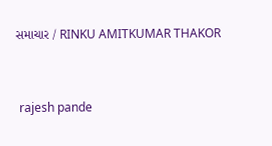સમાચાર / RINKU AMITKUMAR THAKOR


 rajesh pande